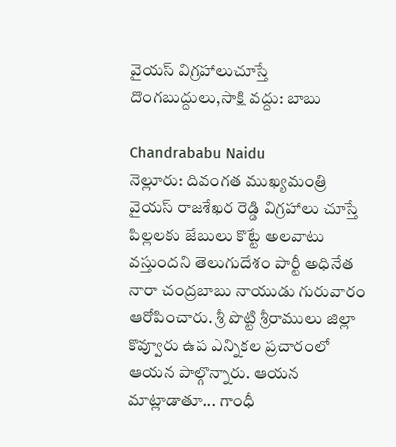వైయస్ విగ్రహాలుచూస్తే దొంగబుద్దులు,సాక్షి వద్దు: బాబు

Chandrababu Naidu
నెల్లూరు: దివంగత ముఖ్యమంత్రి వైయస్ రాజశేఖర రెడ్డి విగ్రహాలు చూస్తే పిల్లలకు జేబులు కొట్టే అలవాటు వస్తుందని తెలుగుదేశం పార్టీ అధినేత నారా చంద్రబాబు నాయుడు గురువారం ఆరోపించారు. శ్రీ పొట్టి శ్రీరాములు జిల్లా కొవ్వూరు ఉప ఎన్నికల ప్రచారంలో ఆయన పాల్గొన్నారు. ఆయన మాట్లాడాతూ... గాంధీ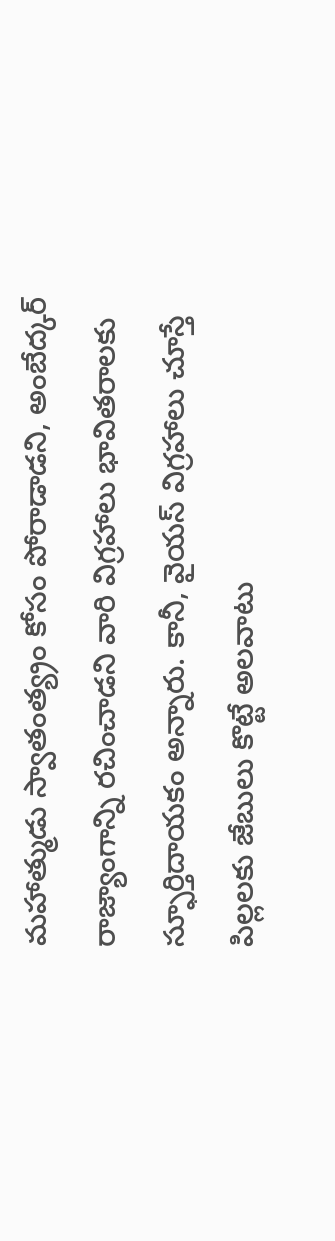మహాత్ముడు స్వాతంత్య్రం కోసం పోరాడాడని, అంబేద్కర్ రాజ్యాంగాన్ని రచించాడని వారి విగ్రహాలు భావితరాలకు స్ఫూర్తిదాయకం అన్నారు. కానీ, వైయస్ విగ్రహాలు చూస్తే పిల్లలకు జేబులు కొట్టే అలవాటు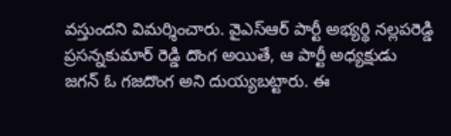వస్తుందని విమర్శించారు. వైఎస్ఆర్ పార్టీ అభ్యర్థి నల్లపరెడ్డి ప్రసన్నకుమార్ రెడ్డి దొంగ అయితే, ఆ పార్టీ అధ్యక్షుడు జగన్ ఓ గజదొంగ అని దుయ్యబట్టారు. ఈ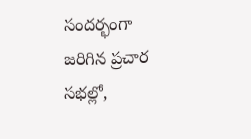సందర్భంగా జరిగిన ప్రచార సభల్లో,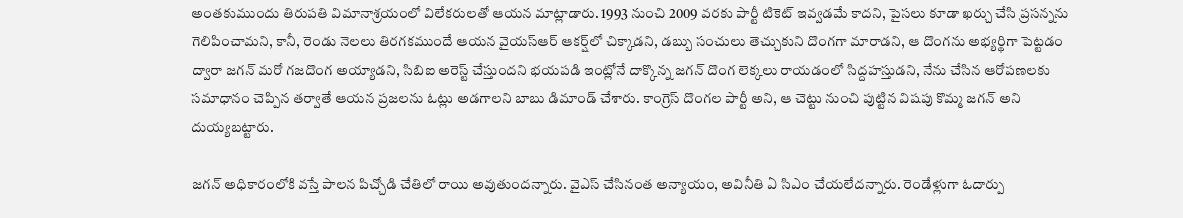అంతకుముందు తిరుపతి విమానాశ్రయంలో విలేకరులతో ఆయన మాట్లాడారు. 1993 నుంచి 2009 వరకు పార్టీ టికెట్ ఇవ్వడమే కాదని, పైసలు కూడా ఖర్చు చేసి ప్రసన్నను గెలిపించామని, కానీ, రెండు నెలలు తిరగకముందే ఆయన వైయస్ఆర్ ఆకర్ష్‌లో చిక్కాడని, డబ్బు సంచులు తెచ్చుకుని దొంగగా మారాడని, ఆ దొంగను అభ్యర్థిగా పెట్టడం ద్వారా జగన్ మరో గజదొంగ అయ్యాడని, సిబిఐ అరెస్ట్ చేస్తుందని భయపడి ఇంట్లోనే దాక్కొన్న జగన్ దొంగ లెక్కలు రాయడంలో సిద్దహస్తుడని, నేను చేసిన ఆరోపణలకు సమాధానం చెప్పిన తర్వాతే ఆయన ప్రజలను ఓట్లు అడగాలని బాబు డిమాండ్ చేశారు. కాంగ్రెస్ దొంగల పార్టీ అని, ఆ చెట్టు నుంచి పుట్టిన విషపు కొమ్మ జగన్ అని దుయ్యబట్టారు.

జగన్ అధికారంలోకి వస్తే పాలన పిచ్చోడి చేతిలో రాయి అవుతుందన్నారు. వైఎస్ చేసినంత అన్యాయం, అవినీతి ఏ సిఎం చేయలేదన్నారు. రెండేళ్లుగా ఓదార్పు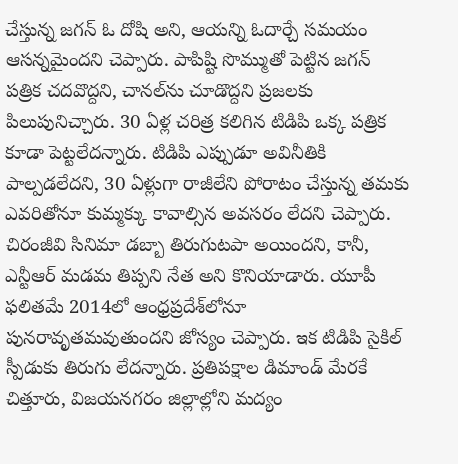చేస్తున్న జగన్ ఓ దోషి అని, ఆయన్ని ఓదార్చే సమయం ఆసన్నమైందని చెప్పారు. పాపిష్టి సొమ్ముతో పెట్టిన జగన్ పత్రిక చదవొద్దని, చానల్‌ను చూడొద్దని ప్రజలకు పిలుపునిచ్చారు. 30 ఏళ్ల చరిత్ర కలిగిన టిడిపి ఒక్క పత్రిక కూడా పెట్టలేదన్నారు. టిడిపి ఎప్పుడూ అవినీతికి పాల్పడలేదని, 30 ఏళ్లుగా రాజీలేని పోరాటం చేస్తున్న తమకు ఎవరితోనూ కుమ్మక్కు కావాల్సిన అవసరం లేదని చెప్పారు. చిరంజీవి సినిమా డబ్బా తిరుగుటపా అయిందని, కానీ, ఎన్టీఆర్ మడమ తిప్పని నేత అని కొనియాడారు. యూపీ ఫలితమే 2014లో ఆంధ్రప్రదేశ్‌లోనూ పునరావృతమవుతుందని జోస్యం చెప్పారు. ఇక టిడిపి సైకిల్ స్పీడుకు తిరుగు లేదన్నారు. ప్రతిపక్షాల డిమాండ్ మేరకే చిత్తూరు, విజయనగరం జిల్లాల్లోని మద్యం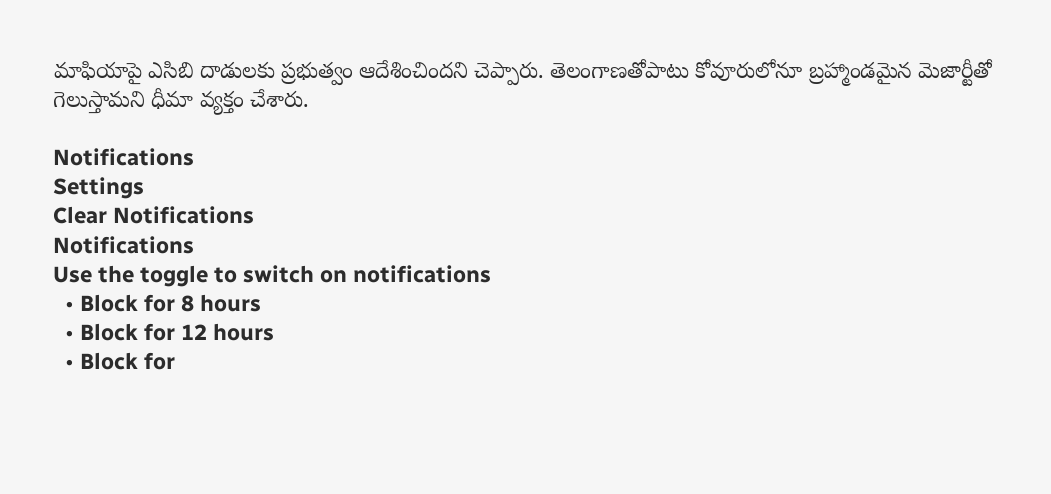మాఫియాపై ఎసిబి దాడులకు ప్రభుత్వం ఆదేశించిందని చెప్పారు. తెలంగాణతోపాటు కోవూరులోనూ బ్రహ్మాండమైన మెజార్టీతో గెలుస్తామని ధీమా వ్యక్తం చేశారు.

Notifications
Settings
Clear Notifications
Notifications
Use the toggle to switch on notifications
  • Block for 8 hours
  • Block for 12 hours
  • Block for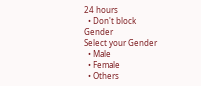24 hours
  • Don't block
Gender
Select your Gender
  • Male
  • Female
  • Others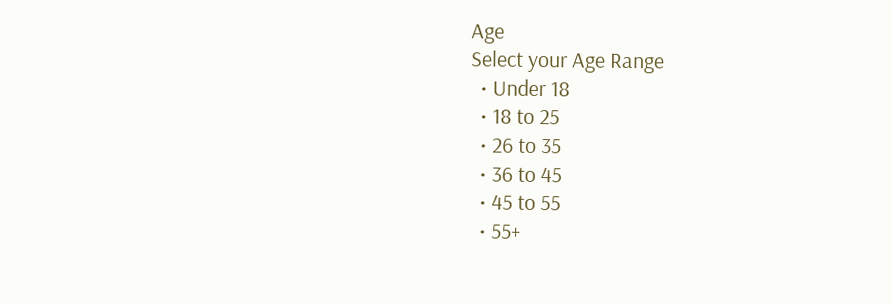Age
Select your Age Range
  • Under 18
  • 18 to 25
  • 26 to 35
  • 36 to 45
  • 45 to 55
  • 55+